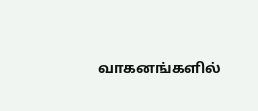வாகனங்களில்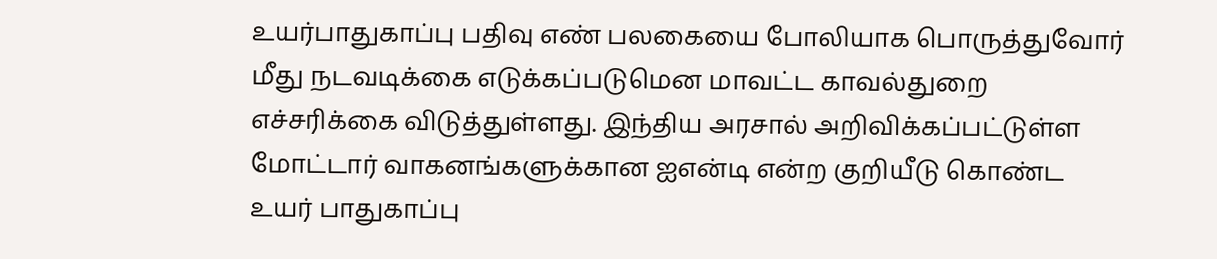உயர்பாதுகாப்பு பதிவு எண் பலகையை போலியாக பொருத்துவோர் மீது நடவடிக்கை எடுக்கப்படுமென மாவட்ட காவல்துறை எச்சரிக்கை விடுத்துள்ளது. இந்திய அரசால் அறிவிக்கப்பட்டுள்ள மோட்டார் வாகனங்களுக்கான ஐஎன்டி என்ற குறியீடு கொண்ட உயர் பாதுகாப்பு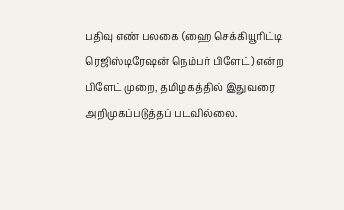பதிவு எண் பலகை (ஹை செக்கியூரிட்டி
ரெஜிஸ்டிரேஷன் நெம்பர் பிளேட்) என்ற பிளேட் முறை, தமிழகத்தில் இதுவரை அறிமுகப்படுத்தப் படவில்லை.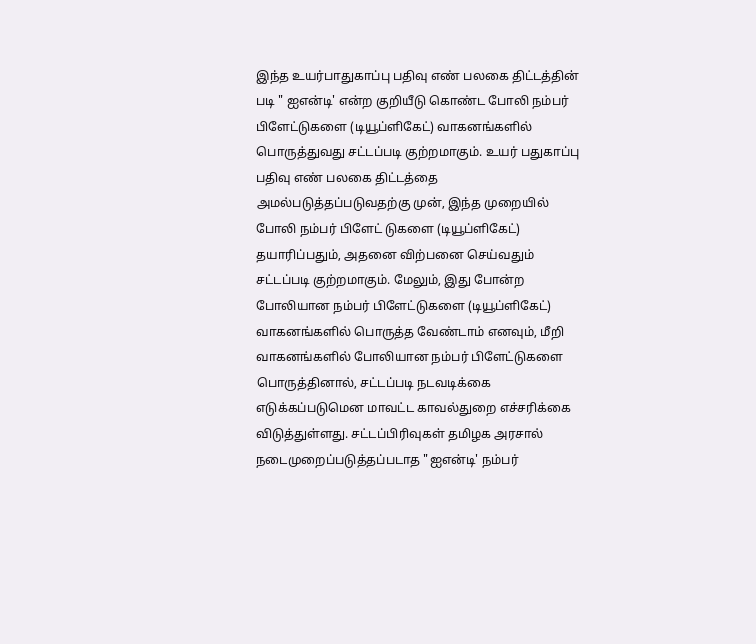இந்த உயர்பாதுகாப்பு பதிவு எண் பலகை திட்டத்தின் படி " ஐஎன்டி' என்ற குறியீடு கொண்ட போலி நம்பர் பிளேட்டுகளை (டியூப்ளிகேட்) வாகனங்களில் பொருத்துவது சட்டப்படி குற்றமாகும். உயர் பதுகாப்பு பதிவு எண் பலகை திட்டத்தை அமல்படுத்தப்படுவதற்கு முன், இந்த முறையில் போலி நம்பர் பிளேட் டுகளை (டியூப்ளிகேட்) தயாரிப்பதும், அதனை விற்பனை செய்வதும் சட்டப்படி குற்றமாகும். மேலும், இது போன்ற போலியான நம்பர் பிளேட்டுகளை (டியூப்ளிகேட்) வாகனங்களில் பொருத்த வேண்டாம் எனவும், மீறி வாகனங்களில் போலியான நம்பர் பிளேட்டுகளை பொருத்தினால், சட்டப்படி நடவடிக்கை எடுக்கப்படுமென மாவட்ட காவல்துறை எச்சரிக்கை விடுத்துள்ளது. சட்டப்பிரிவுகள் தமிழக அரசால் நடைமுறைப்படுத்தப்படாத "ஐஎன்டி' நம்பர்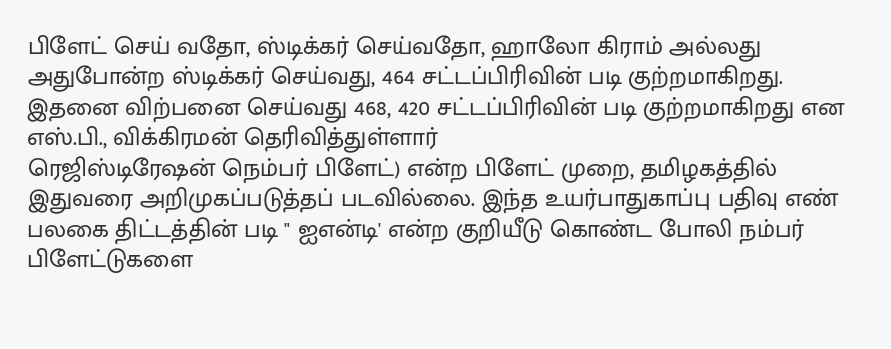பிளேட் செய் வதோ, ஸ்டிக்கர் செய்வதோ, ஹாலோ கிராம் அல்லது அதுபோன்ற ஸ்டிக்கர் செய்வது, 464 சட்டப்பிரிவின் படி குற்றமாகிறது. இதனை விற்பனை செய்வது 468, 420 சட்டப்பிரிவின் படி குற்றமாகிறது என எஸ்.பி., விக்கிரமன் தெரிவித்துள்ளார்
ரெஜிஸ்டிரேஷன் நெம்பர் பிளேட்) என்ற பிளேட் முறை, தமிழகத்தில் இதுவரை அறிமுகப்படுத்தப் படவில்லை. இந்த உயர்பாதுகாப்பு பதிவு எண் பலகை திட்டத்தின் படி " ஐஎன்டி' என்ற குறியீடு கொண்ட போலி நம்பர் பிளேட்டுகளை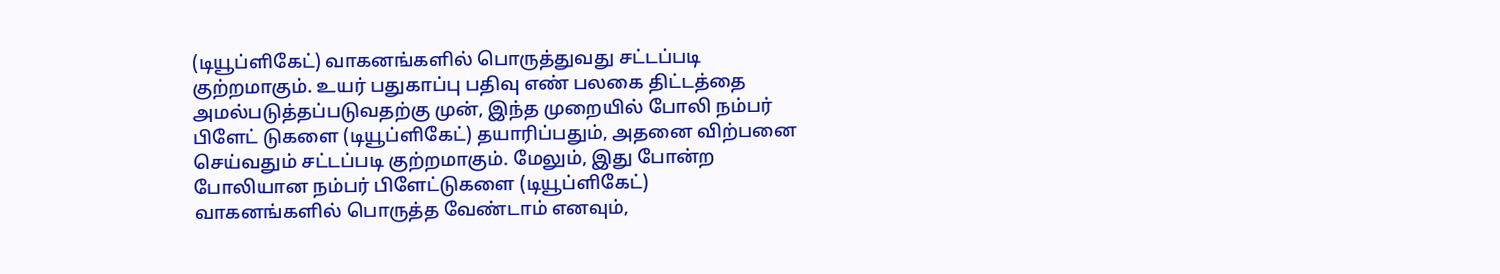(டியூப்ளிகேட்) வாகனங்களில் பொருத்துவது சட்டப்படி குற்றமாகும். உயர் பதுகாப்பு பதிவு எண் பலகை திட்டத்தை அமல்படுத்தப்படுவதற்கு முன், இந்த முறையில் போலி நம்பர் பிளேட் டுகளை (டியூப்ளிகேட்) தயாரிப்பதும், அதனை விற்பனை செய்வதும் சட்டப்படி குற்றமாகும். மேலும், இது போன்ற போலியான நம்பர் பிளேட்டுகளை (டியூப்ளிகேட்) வாகனங்களில் பொருத்த வேண்டாம் எனவும்,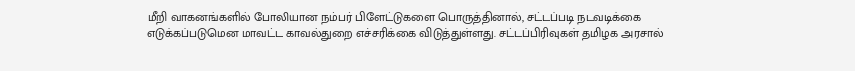மீறி வாகனங்களில் போலியான நம்பர் பிளேட்டுகளை பொருத்தினால், சட்டப்படி நடவடிக்கை எடுக்கப்படுமென மாவட்ட காவல்துறை எச்சரிக்கை விடுத்துள்ளது. சட்டப்பிரிவுகள் தமிழக அரசால்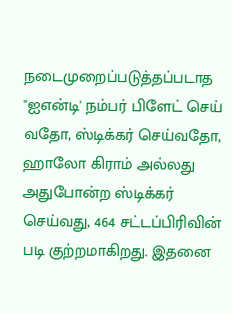நடைமுறைப்படுத்தப்படாத "ஐஎன்டி' நம்பர் பிளேட் செய் வதோ, ஸ்டிக்கர் செய்வதோ, ஹாலோ கிராம் அல்லது அதுபோன்ற ஸ்டிக்கர் செய்வது, 464 சட்டப்பிரிவின் படி குற்றமாகிறது. இதனை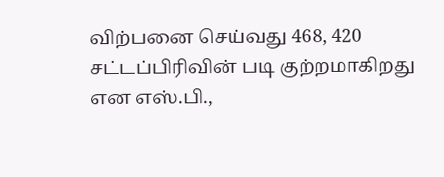விற்பனை செய்வது 468, 420 சட்டப்பிரிவின் படி குற்றமாகிறது என எஸ்.பி.,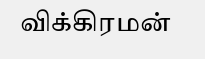விக்கிரமன்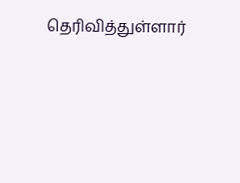தெரிவித்துள்ளார்